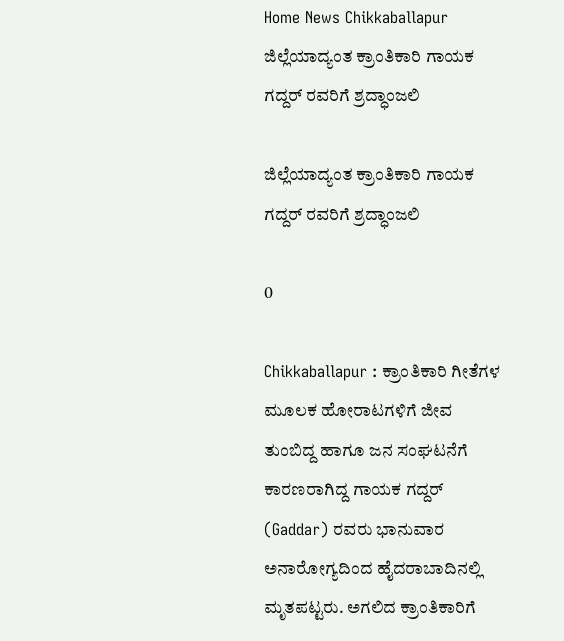Home News Chikkaballapur ಜಿಲ್ಲೆಯಾದ್ಯಂತ ಕ್ರಾಂತಿಕಾರಿ ಗಾಯಕ ಗದ್ದರ್ ರವರಿಗೆ ಶ್ರದ್ಧಾಂಜಲಿ

ಜಿಲ್ಲೆಯಾದ್ಯಂತ ಕ್ರಾಂತಿಕಾರಿ ಗಾಯಕ ಗದ್ದರ್ ರವರಿಗೆ ಶ್ರದ್ಧಾಂಜಲಿ

0

Chikkaballapur : ಕ್ರಾಂತಿಕಾರಿ ಗೀತೆಗಳ ಮೂಲಕ ಹೋರಾಟಗಳಿಗೆ ಜೀವ ತುಂಬಿದ್ದ ಹಾಗೂ ಜನ ಸಂಘಟನೆಗೆ ಕಾರಣರಾಗಿದ್ದ ಗಾಯಕ ಗದ್ದರ್ (Gaddar) ರವರು ಭಾನುವಾರ ಅನಾರೋಗ್ಯದಿಂದ ಹೈದರಾಬಾದಿನಲ್ಲಿ ಮೃತಪಟ್ಟರು. ಅಗಲಿದ ಕ್ರಾಂತಿಕಾರಿಗೆ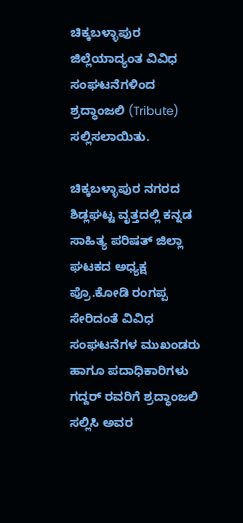ಚಿಕ್ಕಬಳ್ಳಾಪುರ ಜಿಲ್ಲೆಯಾದ್ಯಂತ ವಿವಿಧ ಸಂಘಟನೆಗಳಿಂದ ಶ್ರದ್ಧಾಂಜಲಿ (Tribute) ಸಲ್ಲಿಸಲಾಯಿತು.

ಚಿಕ್ಕಬಳ್ಳಾಪುರ ನಗರದ ಶಿಡ್ಲಘಟ್ಟ ವೃತ್ತದಲ್ಲಿ ಕನ್ನಡ ಸಾಹಿತ್ಯ ಪರಿಷತ್ ಜಿಲ್ಲಾ ಘಟಕದ ಅಧ್ಯಕ್ಷ ಪ್ರೊ.ಕೋಡಿ ರಂಗಪ್ಪ ಸೇರಿದಂತೆ ವಿವಿಧ ಸಂಘಟನೆಗಳ ಮುಖಂಡರು ಹಾಗೂ ಪದಾಧಿಕಾರಿಗಳು ಗದ್ದರ್ ರವರಿಗೆ ಶ್ರದ್ಧಾಂಜಲಿ ಸಲ್ಲಿಸಿ ಅವರ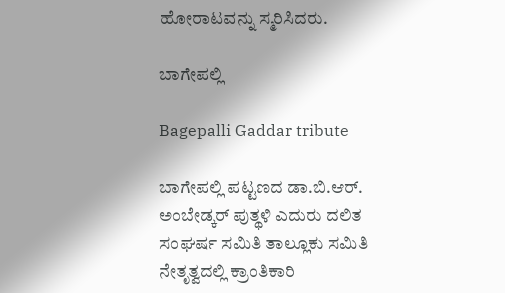ಹೋರಾಟವನ್ನು ಸ್ಮರಿಸಿದರು.

ಬಾಗೇಪಲ್ಲಿ

Bagepalli Gaddar tribute

ಬಾಗೇಪಲ್ಲಿ ಪಟ್ಟಣದ ಡಾ.ಬಿ.ಆರ್. ಅಂಬೇಡ್ಕರ್ ಪುತ್ಥಳಿ ಎದುರು ದಲಿತ ಸಂಘರ್ಷ ಸಮಿತಿ ತಾಲ್ಲೂಕು ಸಮಿತಿ ನೇತೃತ್ವದಲ್ಲಿ ಕ್ರಾಂತಿಕಾರಿ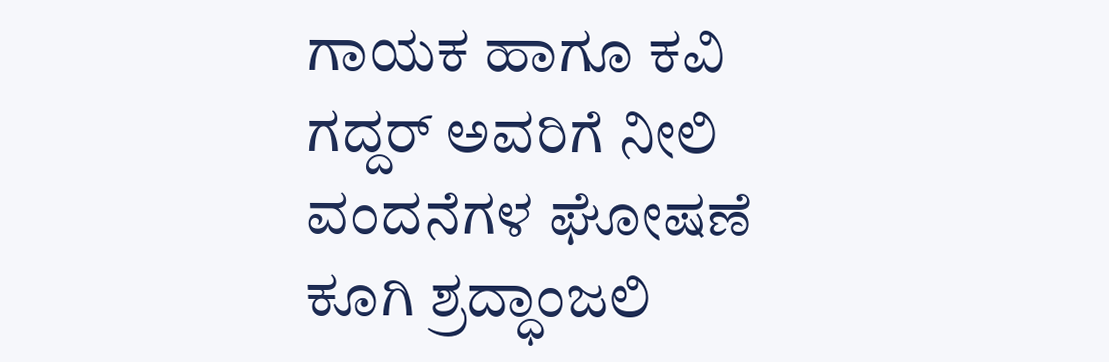ಗಾಯಕ ಹಾಗೂ ಕವಿ ಗದ್ದರ್ ಅವರಿಗೆ ನೀಲಿ ವಂದನೆಗಳ ಘೋಷಣೆ ಕೂಗಿ ಶ್ರದ್ಧಾಂಜಲಿ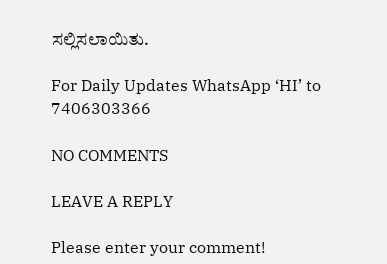ಸಲ್ಲಿಸಲಾಯಿತು.

For Daily Updates WhatsApp ‘HI’ to 7406303366

NO COMMENTS

LEAVE A REPLY

Please enter your comment!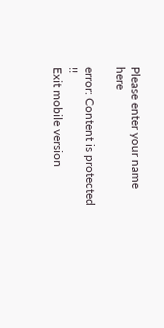Please enter your name here

error: Content is protected !!
Exit mobile version